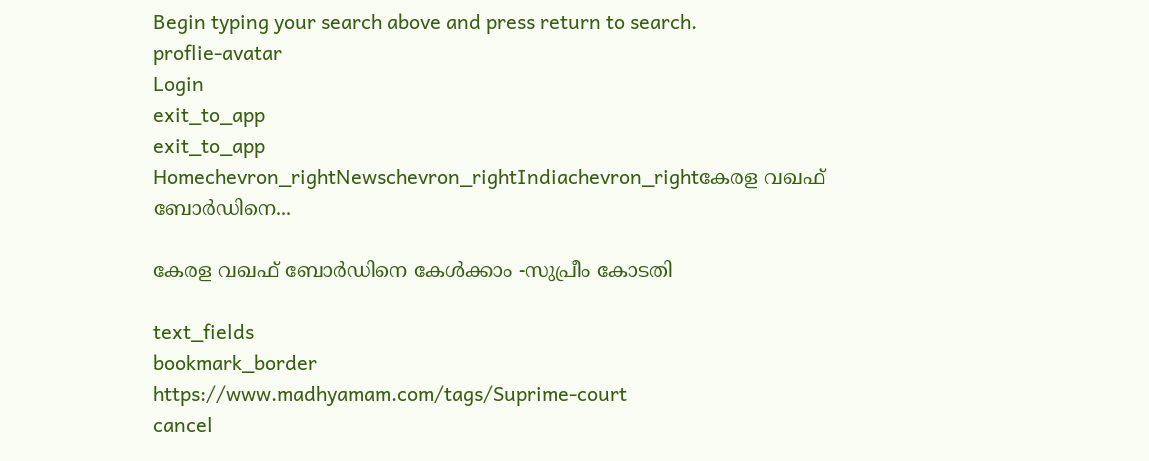Begin typing your search above and press return to search.
proflie-avatar
Login
exit_to_app
exit_to_app
Homechevron_rightNewschevron_rightIndiachevron_rightകേരള വഖഫ് ബോർഡിനെ...

കേരള വഖഫ് ബോർഡിനെ കേൾക്കാം -സുപ്രീം കോടതി

text_fields
bookmark_border
https://www.madhyamam.com/tags/Suprime-court
cancel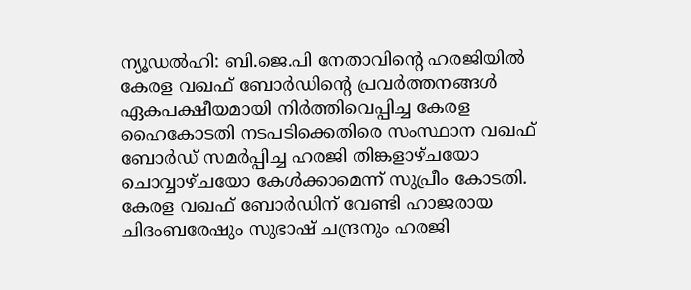ന്യൂഡൽഹി: ബി.ജെ.പി നേതാവിന്റെ ഹരജിയിൽ കേരള വഖഫ് ബോർഡിന്റെ പ്രവർത്തനങ്ങൾ ഏകപക്ഷീയമായി നിർത്തിവെപ്പിച്ച കേരള ഹൈകോടതി നടപടിക്കെതിരെ സംസ്ഥാന വഖഫ് ബോർഡ് സമർപ്പിച്ച ഹരജി തിങ്കളാഴ്ചയോ ചൊവ്വാഴ്ചയോ കേൾക്കാമെന്ന് സുപ്രീം കോടതി. കേരള വഖഫ് ബോർഡിന് വേണ്ടി ഹാജരായ ചിദംബരേഷും സുഭാഷ് ചന്ദ്രനും ഹരജി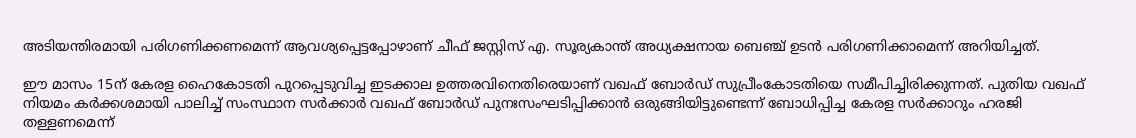അടിയന്തിരമായി പരിഗണിക്കണമെന്ന് ആവശ്യപ്പെട്ടപ്പോഴാണ് ചീഫ് ജസ്റ്റിസ് എ. സൂര്യകാന്ത് അധ്യക്ഷനായ ബെഞ്ച് ഉടൻ പരിഗണിക്കാമെന്ന് അറിയിച്ചത്.

ഈ മാസം 15ന് കേരള ഹൈകോടതി പുറപ്പെടുവിച്ച ഇടക്കാല ഉത്തരവിനെതിരെയാണ് വഖഫ് ബോർഡ് സുപ്രീംകോടതിയെ സമീപിച്ചിരിക്കുന്നത്. പുതിയ വഖഫ് നിയമം കർക്കശമായി പാലിച്ച് സംസ്ഥാന സർക്കാർ വഖഫ് ബോർഡ് പുനഃസംഘടിപ്പിക്കാൻ ഒരുങ്ങിയിട്ടുണ്ടെന്ന് ബോധിപ്പിച്ച കേരള സർക്കാറും ഹരജി തള്ളണമെന്ന്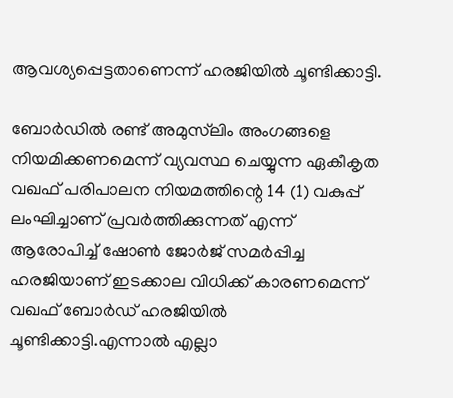ആവശ്യപ്പെട്ടതാണെന്ന് ഹരജിയിൽ ചൂണ്ടിക്കാട്ടി.

ബോർഡിൽ രണ്ട് അമുസ്‍ലിം അംഗങ്ങളെ നിയമിക്കണമെന്ന് വ്യവസ്ഥ ചെയ്യുന്ന ഏകീകൃത വഖഫ് പരിപാലന നിയമത്തിന്റെ 14 (1) വകുപ്പ് ലംഘിച്ചാണ് പ്രവർത്തിക്കുന്നത് എന്ന് ആരോപിച്ച് ഷോൺ ജോർജ് സമർപ്പിച്ച ഹരജിയാണ് ഇടക്കാല വിധിക്ക് കാരണമെന്ന് വഖഫ് ബോർഡ് ഹരജിയിൽ ചൂണ്ടിക്കാട്ടി.എന്നാൽ എല്ലാ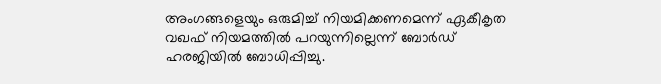അംഗങ്ങളെയും ഒരുമിച്ച് നിയമിക്കണമെന്ന് ഏകീകൃത വഖഫ് നിയമത്തിൽ പറയുന്നില്ലെന്ന് ബോർഡ് ഹരജിയിൽ ബോധിപ്പിച്ചു.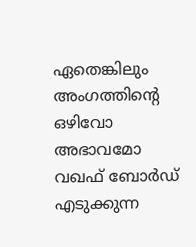ഏതെങ്കിലും അംഗത്തിന്റെ ഒഴിവോ അഭാവമോ വഖഫ് ബോർഡ് എടുക്കുന്ന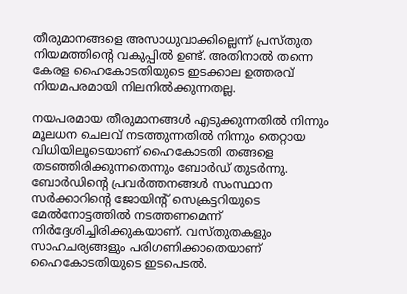തീരുമാനങ്ങളെ അസാധുവാക്കില്ലെന്ന് പ്രസ്തുത നിയമത്തിന്റെ വകുപ്പിൽ ഉണ്ട്. അതിനാൽ തന്നെ കേരള ഹൈകോടതിയുടെ ഇടക്കാല ഉത്തരവ് നിയമപരമായി നിലനിൽക്കുന്നതല്ല.

നയപരമായ തീരുമാനങ്ങൾ എടുക്കുന്നതിൽ നിന്നും മൂലധന ചെലവ് നടത്തുന്നതിൽ നിന്നും തെറ്റായ വിധിയിലൂടെയാണ് ഹൈകോടതി തങ്ങളെ തടഞ്ഞിരിക്കുന്നതെന്നും ബോർഡ് തുടർന്നു. ബോർഡിന്റെ പ്രവർത്തനങ്ങൾ സംസ്ഥാന സർക്കാറിന്റെ ജോയിന്റ് സെക്രട്ടറിയുടെ മേൽനോട്ടത്തിൽ നടത്തണമെന്ന് നിർദ്ദേശിച്ചിരിക്കുകയാണ്. വസ്തുതകളും സാഹചര്യങ്ങളും പരിഗണിക്കാതെയാണ് ഹൈകോടതിയുടെ ഇടപെടൽ.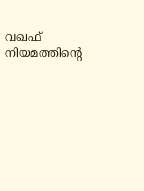വഖഫ് നിയമത്തിന്റെ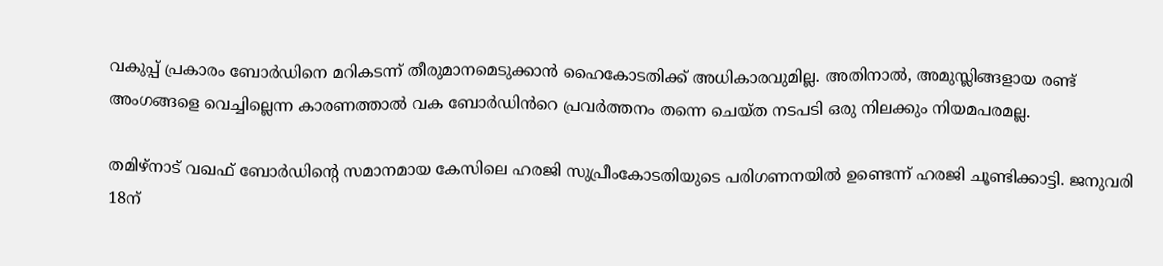വകുപ്പ് പ്രകാരം ബോർഡിനെ മറികടന്ന് തീരുമാനമെടുക്കാൻ ഹൈകോടതിക്ക് അധികാരവുമില്ല. അതിനാൽ, അമുസ്ലിങ്ങളായ രണ്ട് അംഗങ്ങളെ വെച്ചില്ലെന്ന കാരണത്താൽ വക ബോർഡിൻറെ പ്രവർത്തനം തന്നെ ചെയ്ത നടപടി ഒരു നിലക്കും നിയമപരമല്ല.

തമിഴ്നാട് വഖഫ് ബോർഡിൻ്റെ സമാനമായ കേസിലെ ഹരജി സുപ്രീംകോടതിയുടെ പരിഗണനയിൽ ഉണ്ടെന്ന് ഹരജി ചൂണ്ടിക്കാട്ടി. ജനുവരി 18ന്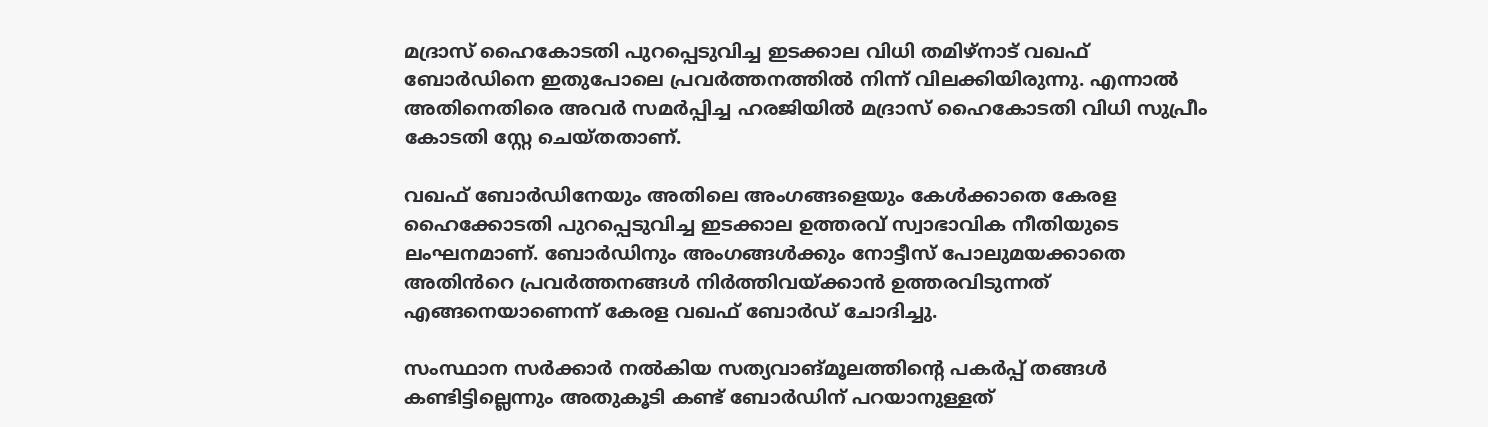മദ്രാസ് ഹൈകോടതി പുറപ്പെടുവിച്ച ഇടക്കാല വിധി തമിഴ്നാട് വഖഫ് ബോർഡിനെ ഇതുപോലെ പ്രവർത്തനത്തിൽ നിന്ന് വിലക്കിയിരുന്നു. എന്നാൽ അതിനെതിരെ അവർ സമർപ്പിച്ച ഹരജിയിൽ മദ്രാസ് ഹൈകോടതി വിധി സുപ്രീം കോടതി സ്റ്റേ ചെയ്തതാണ്.

വഖഫ് ബോർഡിനേയും അതിലെ അംഗങ്ങളെയും കേൾക്കാതെ കേരള ഹൈക്കോടതി പുറപ്പെടുവിച്ച ഇടക്കാല ഉത്തരവ് സ്വാഭാവിക നീതിയുടെ ലംഘനമാണ്. ബോർഡിനും അംഗങ്ങൾക്കും നോട്ടീസ് പോലുമയക്കാതെ അതിൻറെ പ്രവർത്തനങ്ങൾ നിർത്തിവയ്ക്കാൻ ഉത്തരവിടുന്നത് എങ്ങനെയാണെന്ന് കേരള വഖഫ് ബോർഡ് ചോദിച്ചു.

സംസ്ഥാന സർക്കാർ നൽകിയ സത്യവാങ്മൂലത്തിന്റെ പകർപ്പ് തങ്ങൾ കണ്ടിട്ടില്ലെന്നും അതുകൂടി കണ്ട് ബോർഡിന് പറയാനുള്ളത്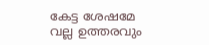കേട്ട ശേഷമേ വല്ല ഉത്തരവും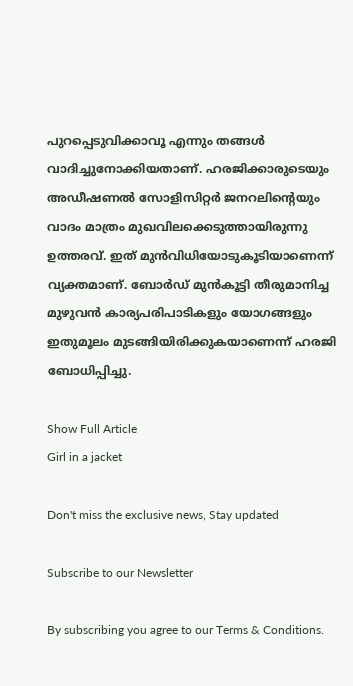പുറപ്പെടുവിക്കാവൂ എന്നും തങ്ങൾ വാദിച്ചുനോക്കിയതാണ്. ഹരജിക്കാരുടെയും അഡീഷണൽ സോളിസിറ്റർ ജനറലിന്റെയും വാദം മാത്രം മുഖവിലക്കെടുത്തായിരുന്നു ഉത്തരവ്. ഇത് മുൻവിധിയോടുകൂടിയാണെന്ന് വ്യക്തമാണ്. ബോർഡ് മുൻകൂട്ടി തീരുമാനിച്ച മുഴുവൻ കാര്യപരിപാടികളും യോഗങ്ങളും ഇതുമൂലം മുടങ്ങിയിരിക്കുകയാണെന്ന് ഹരജി ബോധിപ്പിച്ചു.

Show Full Article
Girl in a jacket

Don't miss the exclusive news, Stay updated

Subscribe to our Newsletter

By subscribing you agree to our Terms & Conditions.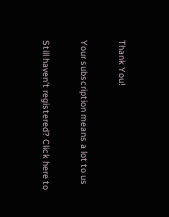Thank You!

Your subscription means a lot to us

Still haven't registered? Click here to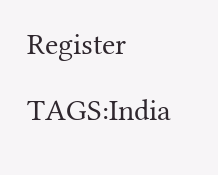Register

TAGS:India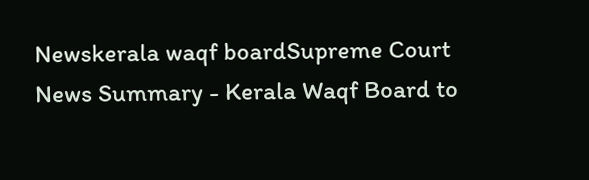Newskerala waqf boardSupreme Court
News Summary - Kerala Waqf Board to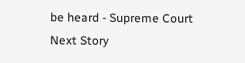be heard - Supreme Court
Next Story